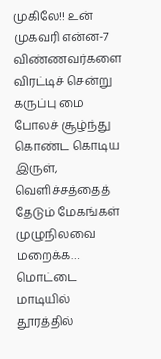முகிலே!! உன் முகவரி என்ன-7
விண்ணவர்களை விரட்டிச் சென்று கருப்பு மை போலச் சூழ்ந்து கொண்ட கொடிய இருள், வெளிச்சத்தைத் தேடும் மேகங்கள் முழுநிலவை மறைக்க… மொட்டை மாடியில் தூரத்தில்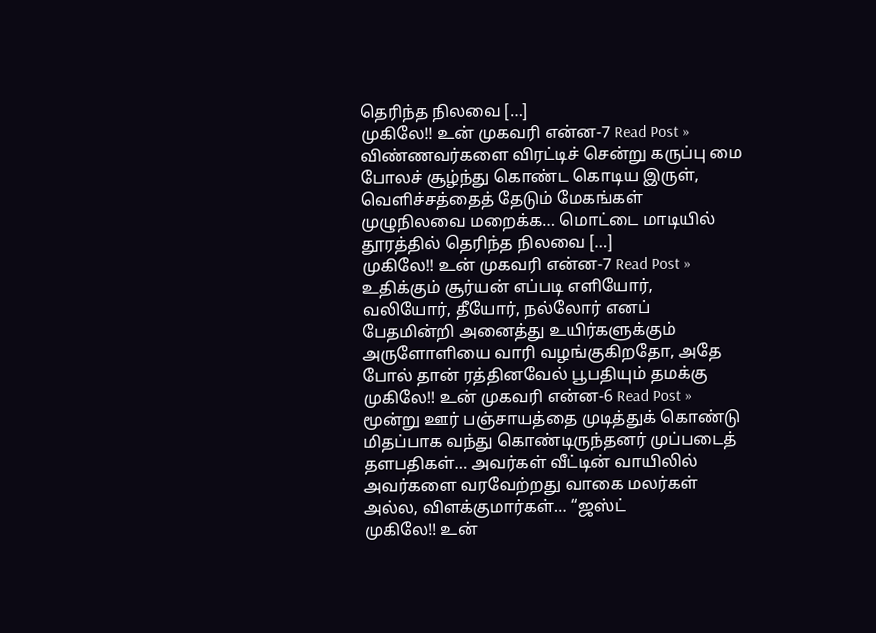தெரிந்த நிலவை […]
முகிலே!! உன் முகவரி என்ன-7 Read Post »
விண்ணவர்களை விரட்டிச் சென்று கருப்பு மை போலச் சூழ்ந்து கொண்ட கொடிய இருள், வெளிச்சத்தைத் தேடும் மேகங்கள் முழுநிலவை மறைக்க… மொட்டை மாடியில் தூரத்தில் தெரிந்த நிலவை […]
முகிலே!! உன் முகவரி என்ன-7 Read Post »
உதிக்கும் சூர்யன் எப்படி எளியோர், வலியோர், தீயோர், நல்லோர் எனப் பேதமின்றி அனைத்து உயிர்களுக்கும் அருளோளியை வாரி வழங்குகிறதோ, அதே போல் தான் ரத்தினவேல் பூபதியும் தமக்கு
முகிலே!! உன் முகவரி என்ன-6 Read Post »
மூன்று ஊர் பஞ்சாயத்தை முடித்துக் கொண்டு மிதப்பாக வந்து கொண்டிருந்தனர் முப்படைத் தளபதிகள்… அவர்கள் வீட்டின் வாயிலில் அவர்களை வரவேற்றது வாகை மலர்கள் அல்ல, விளக்குமார்கள்… “ஜஸ்ட்
முகிலே!! உன்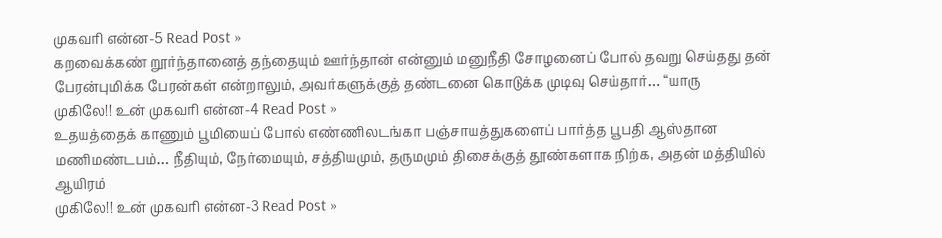முகவரி என்ன-5 Read Post »
கறவைக்கண் றூர்ந்தானைத் தந்தையும் ஊர்ந்தான் என்னும் மனுநீதி சோழனைப் போல் தவறு செய்தது தன் பேரன்புமிக்க பேரன்கள் என்றாலும், அவர்களுக்குத் தண்டனை கொடுக்க முடிவு செய்தார்… “யாரு
முகிலே!! உன் முகவரி என்ன-4 Read Post »
உதயத்தைக் காணும் பூமியைப் போல் எண்ணிலடங்கா பஞ்சாயத்துகளைப் பார்த்த பூபதி ஆஸ்தான மணிமண்டபம்… நீதியும், நேர்மையும், சத்தியமும், தருமமும் திசைக்குத் தூண்களாக நிற்க, அதன் மத்தியில் ஆயிரம்
முகிலே!! உன் முகவரி என்ன-3 Read Post »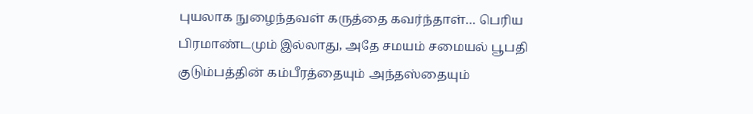புயலாக நுழைந்தவள் கருத்தை கவர்ந்தாள்… பெரிய பிரமாண்டமும் இல்லாது, அதே சமயம் சமையல் பூபதி குடும்பத்தின் கம்பீரத்தையும் அந்தஸ்தையும்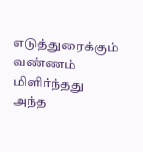எடுத்துரைக்கும் வண்ணம் மிளிர்ந்தது அந்த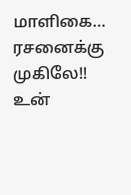மாளிகை… ரசனைக்கு
முகிலே!! உன்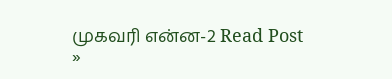முகவரி என்ன-2 Read Post »